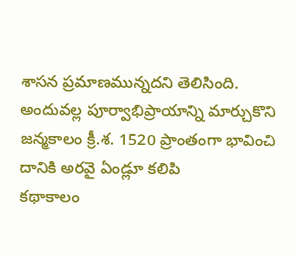శాసన ప్రమాణమున్నదని తెలిసింది. అందువల్ల పూర్వాభిప్రాయాన్ని మార్చుకొని జన్మకాలం క్రీ.శ. 1520 ప్రాంతంగా భావించి దానికి అరవై ఏండ్లూ కలిపి
కథాకాలం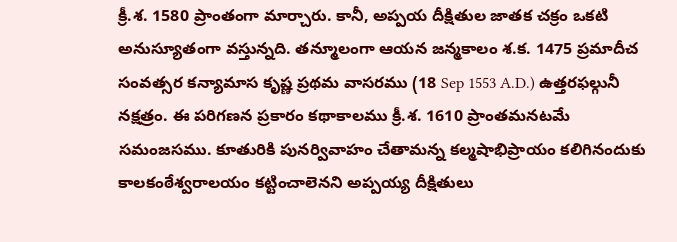క్రీ.శ. 1580 ప్రాంతంగా మార్చారు. కానీ, అప్పయ దీక్షితుల జాతక చక్రం ఒకటి అనుస్యూతంగా వస్తున్నది. తన్మూలంగా ఆయన జన్మకాలం శ.క. 1475 ప్రమాదీచ సంవత్సర కన్యామాస కృష్ణ ప్రథమ వాసరము (18 Sep 1553 A.D.) ఉత్తరఫల్గునీ నక్షత్రం. ఈ పరిగణన ప్రకారం కథాకాలము క్రీ.శ. 1610 ప్రాంతమనటమే సమంజసము. కూతురికి పునర్వివాహం చేతామన్న కల్మషాభిప్రాయం కలిగినందుకు కాలకంఠేశ్వరాలయం కట్టించాలెనని అప్పయ్య దీక్షితులు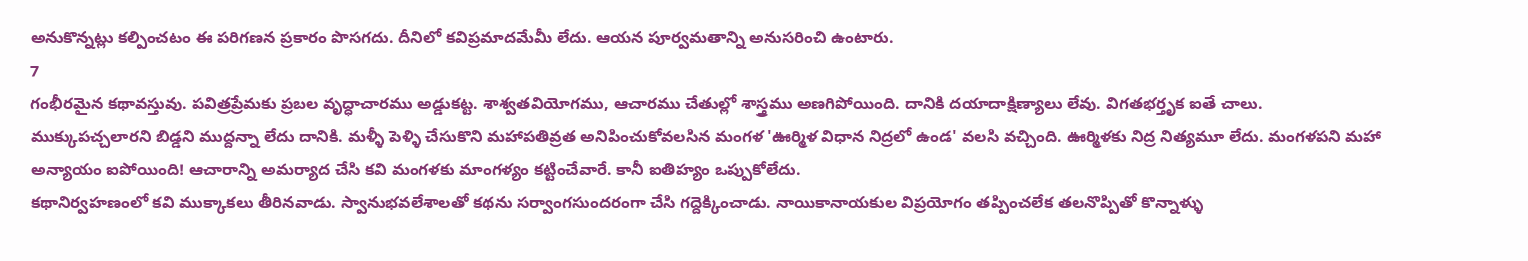అనుకొన్నట్లు కల్పించటం ఈ పరిగణన ప్రకారం పొసగదు. దీనిలో కవిప్రమాదమేమీ లేదు. ఆయన పూర్వమతాన్ని అనుసరించి ఉంటారు.
7
గంభీరమైన కథావస్తువు. పవిత్రప్రేమకు ప్రబల వృద్ధాచారము అడ్డుకట్ట. శాశ్వతవియోగము, ఆచారము చేతుల్లో శాస్త్రము అణగిపోయింది. దానికి దయాదాక్షిణ్యాలు లేవు. విగతభర్తృక ఐతే చాలు. ముక్కుపచ్చలారని బిడ్డని ముద్దన్నా లేదు దానికి. మళ్ళీ పెళ్ళి చేసుకొని మహాపతివ్రత అనిపించుకోవలసిన మంగళ 'ఊర్మిళ విధాన నిద్రలో ఉండ' వలసి వచ్చింది. ఊర్మిళకు నిద్ర నిత్యమూ లేదు. మంగళపని మహా అన్యాయం ఐపోయింది! ఆచారాన్ని అమర్యాద చేసి కవి మంగళకు మాంగళ్యం కట్టించేవారే. కానీ ఐతిహ్యం ఒప్పుకోలేదు.
కథానిర్వహణంలో కవి ముక్కాకలు తీరినవాడు. స్వానుభవలేశాలతో కథను సర్వాంగసుందరంగా చేసి గద్దెక్కించాడు. నాయికానాయకుల విప్రయోగం తప్పించలేక తలనొప్పితో కొన్నాళ్ళు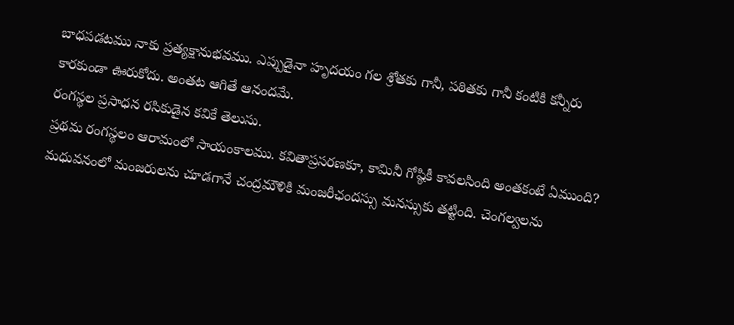బాధపడటము నాకు ప్రత్యక్షానుభవము. ఎప్పుడైనా హృదయం గల శ్రోతకు గానీ, పఠితకు గానీ కంటికి కన్నీరు కారకుండా ఊరుకోదు. అంతట ఆగితే ఆనందమే.
రంగస్థల ప్రసాధన రసికుడైన కవికే తెలుసు.
ప్రథమ రంగస్థలం ఆరామంలో సాయంకాలము. కవితాప్రసరణకూ, కామినీ గోష్ఠికీ కావలసింది అంతకంటే ఏముంది? మధువనంలో మంజరులను చూడగానే చంద్రమౌళికి మంజరీఛందస్సు మనస్సుకు తట్టింది. చెంగల్వలను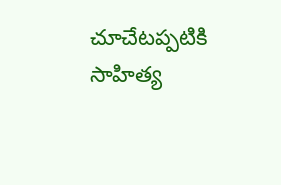చూచేటప్పటికి
సాహిత్య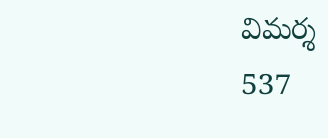విమర్శ
537